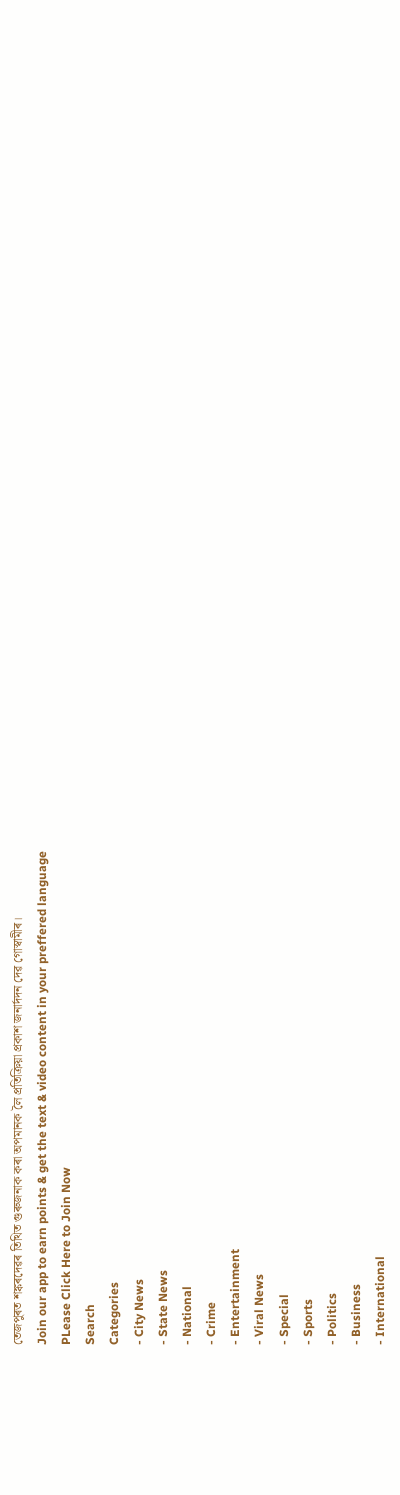তেজপুৰত শঙ্কৰদেৱৰ তিথিত গুৰুজনাক কৰা অপমানক লৈ প্ৰতিক্ৰিয়া প্ৰকাশ জনাৰ্দদন দেৱ গোস্বামীৰ।
Join our app to earn points & get the text & video content in your preffered language
PLease Click Here to Join Now
Search
Categories
- City News
- State News
- National
- Crime
- Entertainment
- Viral News
- Special
- Sports
- Politics
- Business
- International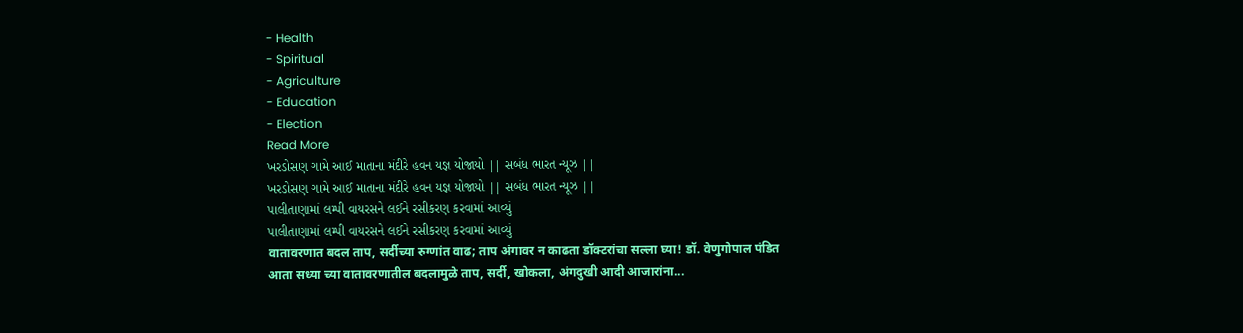- Health
- Spiritual
- Agriculture
- Education
- Election
Read More
ખરડોસણ ગામે આઈ માતાના મંદીરે હવન યજ્ઞ યોજાયો || સબંધ ભારત ન્યૂઝ ||
ખરડોસણ ગામે આઈ માતાના મંદીરે હવન યજ્ઞ યોજાયો || સબંધ ભારત ન્યૂઝ ||
પાલીતાણામાં લમ્પી વાયરસને લઈને રસીકરણ કરવામાં આવ્યું
પાલીતાણામાં લમ્પી વાયરસને લઈને રસીકરણ કરવામાં આવ્યું
वातावरणात बदल ताप, सर्दीच्या रुग्णांत वाढ; ताप अंगावर न काढता डॉक्टरांचा सल्ला घ्या! डॉ. वेणुगोपाल पंडित
आता सध्या च्या वातावरणातील बदलामुळे ताप, सर्दी, खोकला, अंगदुखी आदी आजारांना...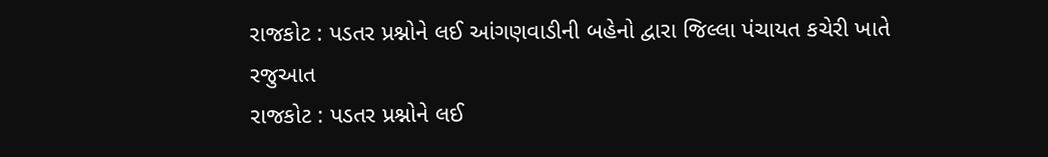રાજકોટ : પડતર પ્રશ્નોને લઈ આંગણવાડીની બહેનો દ્વારા જિલ્લા પંચાયત કચેરી ખાતે રજુઆત
રાજકોટ : પડતર પ્રશ્નોને લઈ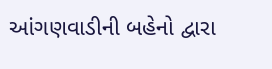આંગણવાડીની બહેનો દ્વારા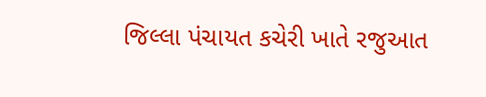જિલ્લા પંચાયત કચેરી ખાતે રજુઆત